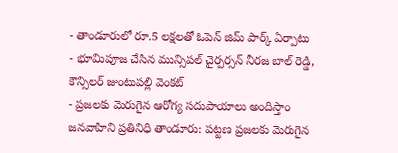- తాండూరులో రూ.5 లక్షలతో ఓపెన్ జిమ్ పార్క్ ఏర్పాటు
- భూమిపూజ చేసిన మున్సిపల్ చైర్పర్సన్ నీరజ బాల్ రెడ్డి, కౌన్సిలర్ జుంటుపల్లి వెంకట్
- ప్రజలకు మెరుగైన ఆరోగ్య సదుపాయాలు అందిస్తాం
జనవాహిని ప్రతినిధి తాండూరు: పట్టణ ప్రజలకు మెరుగైన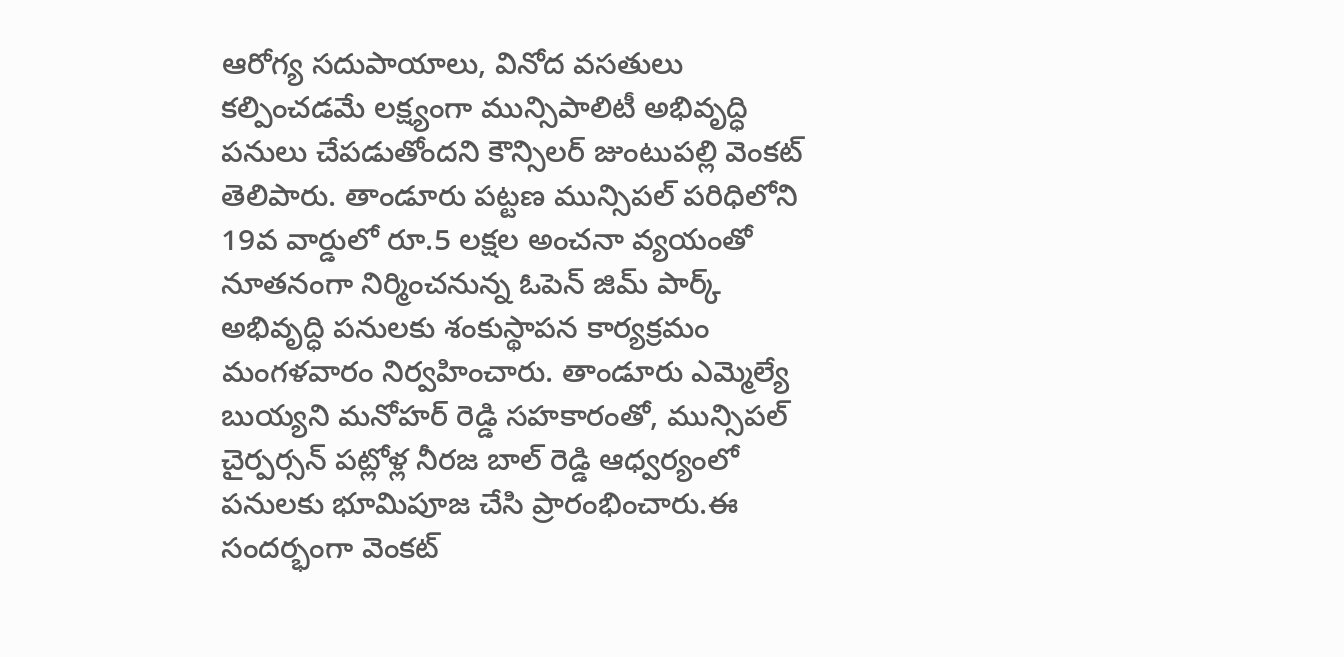ఆరోగ్య సదుపాయాలు, వినోద వసతులు కల్పించడమే లక్ష్యంగా మున్సిపాలిటీ అభివృద్ధి పనులు చేపడుతోందని కౌన్సిలర్ జుంటుపల్లి వెంకట్ తెలిపారు. తాండూరు పట్టణ మున్సిపల్ పరిధిలోని 19వ వార్డులో రూ.5 లక్షల అంచనా వ్యయంతో నూతనంగా నిర్మించనున్న ఓపెన్ జిమ్ పార్క్ అభివృద్ధి పనులకు శంకుస్థాపన కార్యక్రమం మంగళవారం నిర్వహించారు. తాండూరు ఎమ్మెల్యే బుయ్యని మనోహర్ రెడ్డి సహకారంతో, మున్సిపల్ చైర్పర్సన్ పట్లోళ్ల నీరజ బాల్ రెడ్డి ఆధ్వర్యంలో పనులకు భూమిపూజ చేసి ప్రారంభించారు.ఈ సందర్భంగా వెంకట్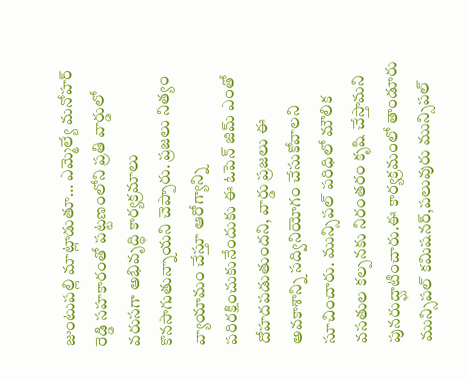జుంటుపల్లి మాట్లాడుతూ… ఎమ్మెల్యే మనోహర్ రెడ్డి సహకారంతో పట్టణంలోని ప్రతి వార్డులో వరుసగా అభివృద్ధి కార్యక్రమాలు కొనసాగుతున్నాయని చెప్పారు. ప్రజలు నిత్యం వ్యాయామం చేస్తూ ఆరోగ్యాన్ని పరిరక్షించుకునేందుకు ఈ ఓపెన్ జిమ్ ఎంతో దోహదపడుతుందని, వార్డు ప్రజలు ఈ అవకాశాన్ని సద్వినియోగం చేసుకోవాలని సూచించారు. మున్సిపల్ పరిధిలో మౌలిక వసతుల కల్పనకు నిరంతరం కృషి చేస్తామని పునరుద్ఘాటించారు.ఈ కార్యక్రమంలో తాండూరు మున్సిపల్ కమిషనర్,పలువురు మున్సిపల్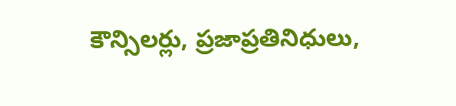కౌన్సిలర్లు, ప్రజాప్రతినిధులు,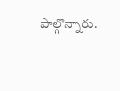పాల్గొన్నారు.